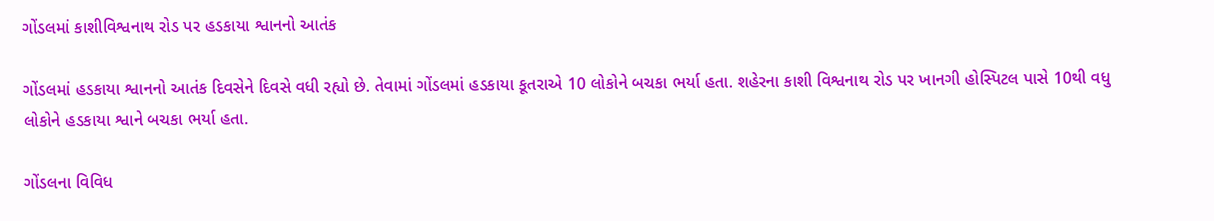ગોંડલમાં કાશીવિશ્વનાથ રોડ પર હડકાયા શ્વાનનો આતંક

ગોંડલમાં હડકાયા શ્વાનનો આતંક દિવસેને દિવસે વધી રહ્યો છે. તેવામાં ગોંડલમાં હડકાયા કૂતરાએ 10 લોકોને બચકા ભર્યા હતા. શહેરના કાશી વિશ્વનાથ રોડ પર ખાનગી હોસ્પિટલ પાસે 10થી વધુ લોકોને હડકાયા શ્વાને બચકા ભર્યા હતા.

ગોંડલના વિવિધ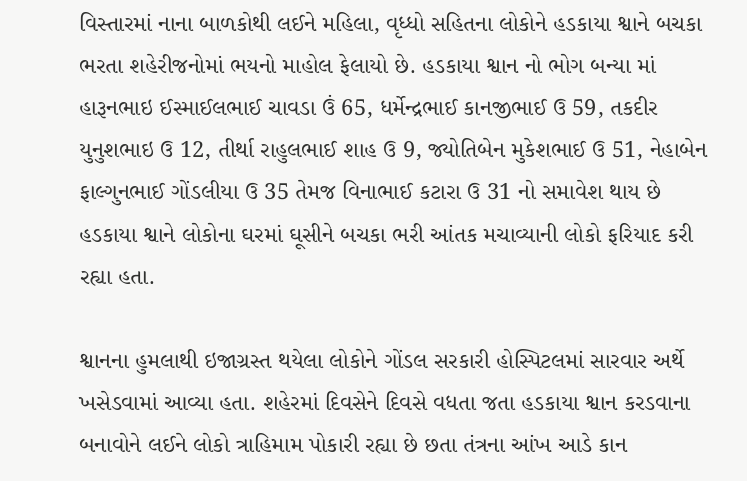વિસ્તારમાં નાના બાળકોથી લઈને મહિલા, વૃધ્ધો સહિતના લોકોને હડકાયા શ્વાને બચકા ભરતા શહેરીજનોમાં ભયનો માહોલ ફેલાયો છે. હડકાયા શ્વાન નો ભોગ બન્યા માં હારૂનભાઇ ઈસ્માઈલભાઈ ચાવડા ઉં 65, ધર્મેન્દ્રભાઈ કાનજીભાઈ ઉ 59, તકદીર યુનુશભાઇ ઉ 12, તીર્થા રાહુલભાઈ શાહ ઉ 9, જ્યોતિબેન મુકેશભાઈ ઉ 51, નેહાબેન ફાલ્ગુનભાઈ ગોંડલીયા ઉ 35 તેમજ વિનાભાઈ કટારા ઉ 31 નો સમાવેશ થાય છે હડકાયા શ્વાને લોકોના ઘરમાં ઘૂસીને બચકા ભરી આંતક મચાવ્યાની લોકો ફરિયાદ કરી રહ્યા હતા.

શ્વાનના હુમલાથી ઇજાગ્રસ્ત થયેલા લોકોને ગોંડલ સરકારી હોસ્પિટલમાં સારવાર અર્થે ખસેડવામાં આવ્યા હતા. શહેરમાં દિવસેને દિવસે વધતા જતા હડકાયા શ્વાન કરડવાના બનાવોને લઈને લોકો ત્રાહિમામ પોકારી રહ્યા છે છતા તંત્રના આંખ આડે કાન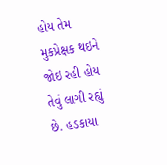હોય તેમ મુકપ્રેક્ષક થઇને જોઇ રહી હોય તેવું લાગી રહ્યું છે. હડકાયા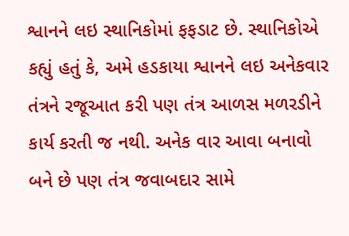શ્વાનને લઇ સ્થાનિકોમાં ફફડાટ છે. સ્થાનિકોએ કહ્યું હતું કે, અમે હડકાયા શ્વાનને લઇ અનેકવાર તંત્રને રજૂઆત કરી પણ તંત્ર આળસ મળરડીને કાર્ય કરતી જ નથી. અનેક વાર આવા બનાવો બને છે પણ તંત્ર જવાબદાર સામે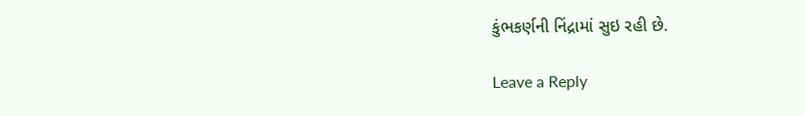કુંભકર્ણની નિંદ્રામાં સુઇ રહી છે.

Leave a Reply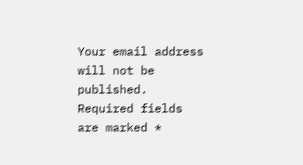Your email address will not be published. Required fields are marked *